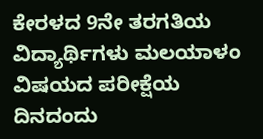ಕೇರಳದ 9ನೇ ತರಗತಿಯ ವಿದ್ಯಾರ್ಥಿಗಳು ಮಲಯಾಳಂ ವಿಷಯದ ಪರೀಕ್ಷೆಯ ದಿನದಂದು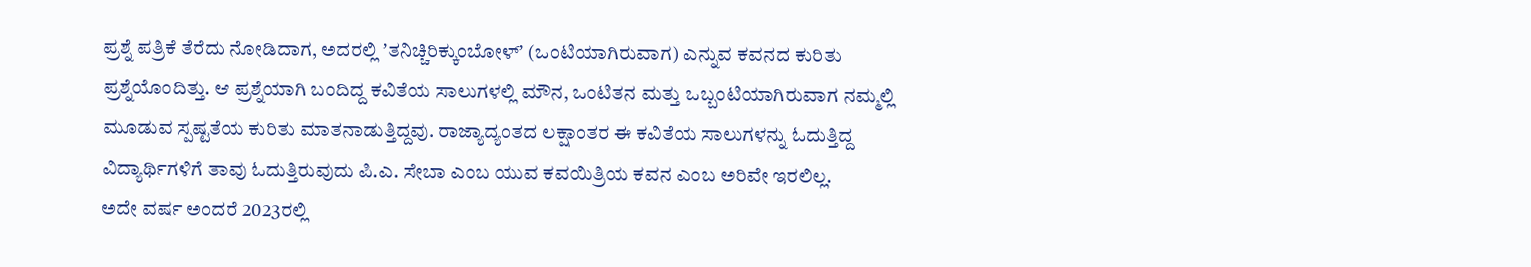ಪ್ರಶ್ನೆ ಪತ್ರಿಕೆ ತೆರೆದು ನೋಡಿದಾಗ, ಅದರಲ್ಲಿ ʼತನಿಚ್ಚಿರಿಕ್ಕುಂಬೋಳ್ʼ (ಒಂಟಿಯಾಗಿರುವಾಗ) ಎನ್ನುವ ಕವನದ ಕುರಿತು ಪ್ರಶ್ನೆಯೊಂದಿತ್ತು. ಆ ಪ್ರಶ್ನೆಯಾಗಿ ಬಂದಿದ್ದ ಕವಿತೆಯ ಸಾಲುಗಳಲ್ಲಿ ಮೌನ, ಒಂಟಿತನ ಮತ್ತು ಒಬ್ಬಂಟಿಯಾಗಿರುವಾಗ ನಮ್ಮಲ್ಲಿ ಮೂಡುವ ಸ್ಪಷ್ಟತೆಯ ಕುರಿತು ಮಾತನಾಡುತ್ತಿದ್ದವು. ರಾಜ್ಯಾದ್ಯಂತದ ಲಕ್ಷಾಂತರ ಈ ಕವಿತೆಯ ಸಾಲುಗಳನ್ನು ಓದುತ್ತಿದ್ದ ವಿದ್ಯಾರ್ಥಿಗಳಿಗೆ ತಾವು ಓದುತ್ತಿರುವುದು ಪಿ.ಎ. ಸೇಬಾ ಎಂಬ ಯುವ ಕವಯಿತ್ರಿಯ ಕವನ ಎಂಬ ಅರಿವೇ ಇರಲಿಲ್ಲ.
ಅದೇ ವರ್ಷ ಅಂದರೆ 2023ರಲ್ಲಿ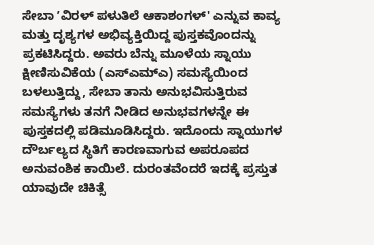ಸೇಬಾ ʼವಿರಳ್ ಪಳುತಿಲೆ ಆಕಾಶಂಗಳ್' ಎನ್ನುವ ಕಾವ್ಯ ಮತ್ತು ದೃಶ್ಯಗಳ ಅಭಿವ್ಯಕ್ತಿಯಿದ್ದ ಪುಸ್ತಕವೊಂದನ್ನು ಪ್ರಕಟಿಸಿದ್ದರು. ಅವರು ಬೆನ್ನು ಮೂಳೆಯ ಸ್ನಾಯು ಕ್ಷೀಣಿಸುವಿಕೆಯ (ಎಸ್ಎಮ್ಎ) ಸಮಸ್ಯೆಯಿಂದ ಬಳಲುತ್ತಿದ್ದು, ಸೇಬಾ ತಾನು ಅನುಭವಿಸುತ್ತಿರುವ ಸಮಸ್ಯೆಗಳು ತನಗೆ ನೀಡಿದ ಅನುಭವಗಳನ್ನೇ ಈ ಪುಸ್ತಕದಲ್ಲಿ ಪಡಿಮೂಡಿಸಿದ್ದರು. ಇದೊಂದು ಸ್ನಾಯುಗಳ ದೌರ್ಬಲ್ಯದ ಸ್ಥಿತಿಗೆ ಕಾರಣವಾಗುವ ಅಪರೂಪದ ಅನುವಂಶಿಕ ಕಾಯಿಲೆ. ದುರಂತವೆಂದರೆ ಇದಕ್ಕೆ ಪ್ರಸ್ತುತ ಯಾವುದೇ ಚಿಕಿತ್ಸೆ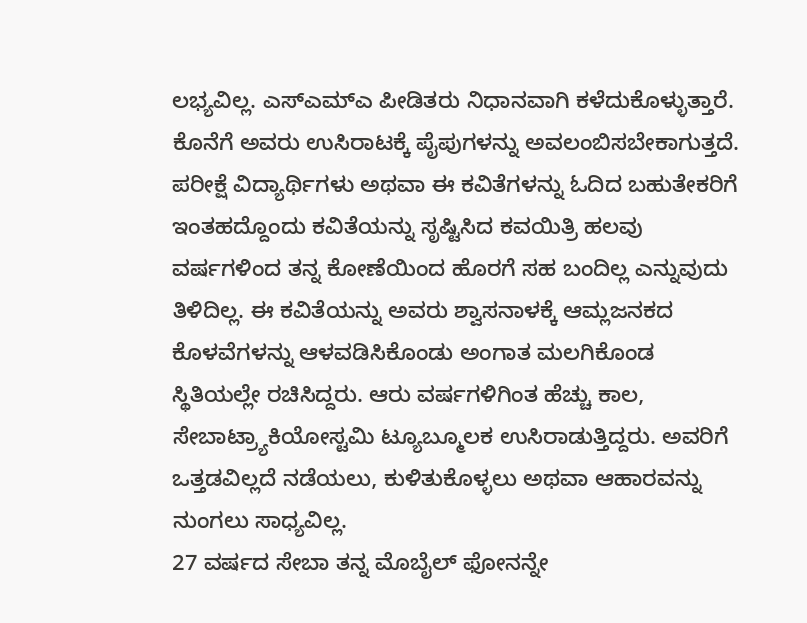ಲಭ್ಯವಿಲ್ಲ. ಎಸ್ಎಮ್ಎ ಪೀಡಿತರು ನಿಧಾನವಾಗಿ ಕಳೆದುಕೊಳ್ಳುತ್ತಾರೆ. ಕೊನೆಗೆ ಅವರು ಉಸಿರಾಟಕ್ಕೆ ಪೈಪುಗಳನ್ನು ಅವಲಂಬಿಸಬೇಕಾಗುತ್ತದೆ.
ಪರೀಕ್ಷೆ ವಿದ್ಯಾರ್ಥಿಗಳು ಅಥವಾ ಈ ಕವಿತೆಗಳನ್ನು ಓದಿದ ಬಹುತೇಕರಿಗೆ ಇಂತಹದ್ದೊಂದು ಕವಿತೆಯನ್ನು ಸೃಷ್ಟಿಸಿದ ಕವಯಿತ್ರಿ ಹಲವು ವರ್ಷಗಳಿಂದ ತನ್ನ ಕೋಣೆಯಿಂದ ಹೊರಗೆ ಸಹ ಬಂದಿಲ್ಲ ಎನ್ನುವುದು ತಿಳಿದಿಲ್ಲ. ಈ ಕವಿತೆಯನ್ನು ಅವರು ಶ್ವಾಸನಾಳಕ್ಕೆ ಆಮ್ಲಜನಕದ ಕೊಳವೆಗಳನ್ನು ಆಳವಡಿಸಿಕೊಂಡು ಅಂಗಾತ ಮಲಗಿಕೊಂಡ ಸ್ಥಿತಿಯಲ್ಲೇ ರಚಿಸಿದ್ದರು. ಆರು ವರ್ಷಗಳಿಗಿಂತ ಹೆಚ್ಚು ಕಾಲ, ಸೇಬಾಟ್ರ್ಯಾಕಿಯೋಸ್ಟಮಿ ಟ್ಯೂಬ್ಮೂಲಕ ಉಸಿರಾಡುತ್ತಿದ್ದರು. ಅವರಿಗೆ ಒತ್ತಡವಿಲ್ಲದೆ ನಡೆಯಲು, ಕುಳಿತುಕೊಳ್ಳಲು ಅಥವಾ ಆಹಾರವನ್ನು ನುಂಗಲು ಸಾಧ್ಯವಿಲ್ಲ.
27 ವರ್ಷದ ಸೇಬಾ ತನ್ನ ಮೊಬೈಲ್ ಫೋನನ್ನೇ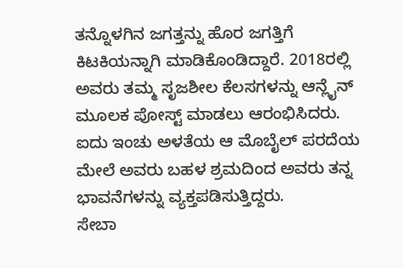ತನ್ನೊಳಗಿನ ಜಗತ್ತನ್ನು ಹೊರ ಜಗತ್ತಿಗೆ ಕಿಟಕಿಯನ್ನಾಗಿ ಮಾಡಿಕೊಂಡಿದ್ದಾರೆ. 2018ರಲ್ಲಿ ಅವರು ತಮ್ಮ ಸೃಜಶೀಲ ಕೆಲಸಗಳನ್ನು ಆನ್ಲೈನ್ ಮೂಲಕ ಪೋಸ್ಟ್ ಮಾಡಲು ಆರಂಭಿಸಿದರು. ಐದು ಇಂಚು ಅಳತೆಯ ಆ ಮೊಬೈಲ್ ಪರದೆಯ ಮೇಲೆ ಅವರು ಬಹಳ ಶ್ರಮದಿಂದ ಅವರು ತನ್ನ ಭಾವನೆಗಳನ್ನು ವ್ಯಕ್ತಪಡಿಸುತ್ತಿದ್ದರು.
ಸೇಬಾ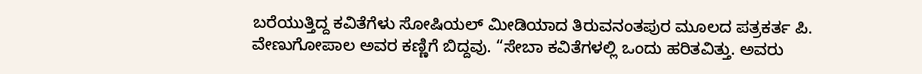ಬರೆಯುತ್ತಿದ್ದ ಕವಿತೆಗೆಳು ಸೋಷಿಯಲ್ ಮೀಡಿಯಾದ ತಿರುವನಂತಪುರ ಮೂಲದ ಪತ್ರಕರ್ತ ಪಿ. ವೇಣುಗೋಪಾಲ ಅವರ ಕಣ್ಣಿಗೆ ಬಿದ್ದವು. “ಸೇಬಾ ಕವಿತೆಗಳಲ್ಲಿ ಒಂದು ಹರಿತವಿತ್ತು. ಅವರು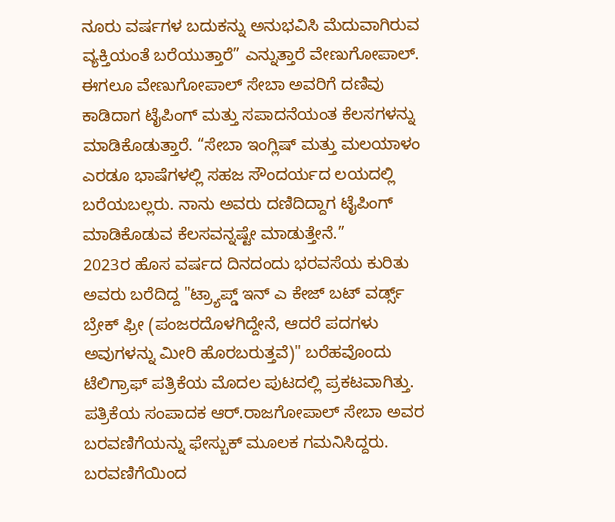ನೂರು ವರ್ಷಗಳ ಬದುಕನ್ನು ಅನುಭವಿಸಿ ಮೆದುವಾಗಿರುವ ವ್ಯಕ್ತಿಯಂತೆ ಬರೆಯುತ್ತಾರೆ” ಎನ್ನುತ್ತಾರೆ ವೇಣುಗೋಪಾಲ್. ಈಗಲೂ ವೇಣುಗೋಪಾಲ್ ಸೇಬಾ ಅವರಿಗೆ ದಣಿವು ಕಾಡಿದಾಗ ಟೈಪಿಂಗ್ ಮತ್ತು ಸಪಾದನೆಯಂತ ಕೆಲಸಗಳನ್ನು ಮಾಡಿಕೊಡುತ್ತಾರೆ. “ಸೇಬಾ ಇಂಗ್ಲಿಷ್ ಮತ್ತು ಮಲಯಾಳಂ ಎರಡೂ ಭಾಷೆಗಳಲ್ಲಿ ಸಹಜ ಸೌಂದರ್ಯದ ಲಯದಲ್ಲಿ ಬರೆಯಬಲ್ಲರು. ನಾನು ಅವರು ದಣಿದಿದ್ದಾಗ ಟೈಪಿಂಗ್ ಮಾಡಿಕೊಡುವ ಕೆಲಸವನ್ನಷ್ಟೇ ಮಾಡುತ್ತೇನೆ.”
2023ರ ಹೊಸ ವರ್ಷದ ದಿನದಂದು ಭರವಸೆಯ ಕುರಿತು ಅವರು ಬರೆದಿದ್ದ "ಟ್ರ್ಯಾಪ್ಡ್ ಇನ್ ಎ ಕೇಜ್ ಬಟ್ ವರ್ಡ್ಸ್ ಬ್ರೇಕ್ ಫ್ರೀ (ಪಂಜರದೊಳಗಿದ್ದೇನೆ, ಆದರೆ ಪದಗಳು ಅವುಗಳನ್ನು ಮೀರಿ ಹೊರಬರುತ್ತವೆ)" ಬರೆಹವೊಂದು ಟೆಲಿಗ್ರಾಫ್ ಪತ್ರಿಕೆಯ ಮೊದಲ ಪುಟದಲ್ಲಿ ಪ್ರಕಟವಾಗಿತ್ತು. ಪತ್ರಿಕೆಯ ಸಂಪಾದಕ ಆರ್.ರಾಜಗೋಪಾಲ್ ಸೇಬಾ ಅವರ ಬರವಣಿಗೆಯನ್ನು ಫೇಸ್ಬುಕ್ ಮೂಲಕ ಗಮನಿಸಿದ್ದರು. ಬರವಣಿಗೆಯಿಂದ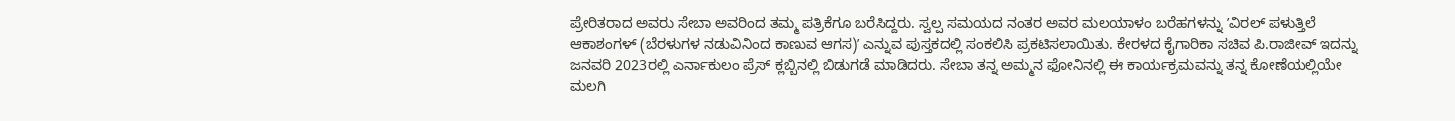ಪ್ರೇರಿತರಾದ ಅವರು ಸೇಬಾ ಅವರಿಂದ ತಮ್ಮ ಪತ್ರಿಕೆಗೂ ಬರೆಸಿದ್ದರು. ಸ್ವಲ್ಪ ಸಮಯದ ನಂತರ ಅವರ ಮಲಯಾಳಂ ಬರೆಹಗಳನ್ನು ʼವಿರಲ್ ಪಳುತ್ತಿಲೆ ಆಕಾಶಂಗಳ್ (ಬೆರಳುಗಳ ನಡುವಿನಿಂದ ಕಾಣುವ ಆಗಸ)ʼ ಎನ್ನುವ ಪುಸ್ತಕದಲ್ಲಿ ಸಂಕಲಿಸಿ ಪ್ರಕಟಿಸಲಾಯಿತು. ಕೇರಳದ ಕೈಗಾರಿಕಾ ಸಚಿವ ಪಿ.ರಾಜೀವ್ ಇದನ್ನು ಜನವರಿ 2023ರಲ್ಲಿ ಎರ್ನಾಕುಲಂ ಪ್ರೆಸ್ ಕ್ಲಬ್ಬಿನಲ್ಲಿ ಬಿಡುಗಡೆ ಮಾಡಿದರು. ಸೇಬಾ ತನ್ನ ಅಮ್ಮನ ಫೋನಿನಲ್ಲಿ ಈ ಕಾರ್ಯಕ್ರಮವನ್ನು ತನ್ನ ಕೋಣೆಯಲ್ಲಿಯೇ ಮಲಗಿ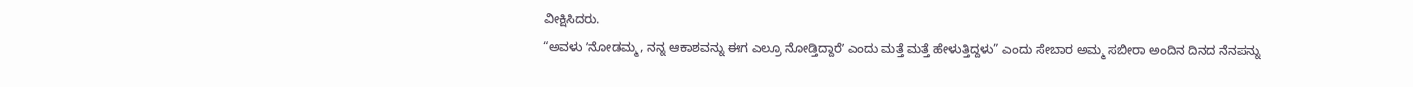ವೀಕ್ಷಿಸಿದರು.
“ಅವಳು ʼನೋಡಮ್ಮ, ನನ್ನ ಆಕಾಶವನ್ನು ಈಗ ಎಲ್ರೂ ನೋಡ್ತಿದ್ದಾರೆʼ ಎಂದು ಮತ್ತೆ ಮತ್ತೆ ಹೇಳುತ್ತಿದ್ದಳು” ಎಂದು ಸೇಬಾರ ಅಮ್ಮ ಸಬೀರಾ ಅಂದಿನ ದಿನದ ನೆನಪನ್ನು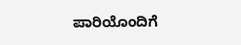ಪಾರಿಯೊಂದಿಗೆ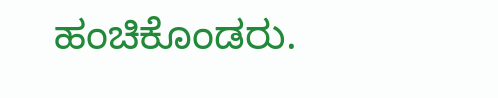ಹಂಚಿಕೊಂಡರು.